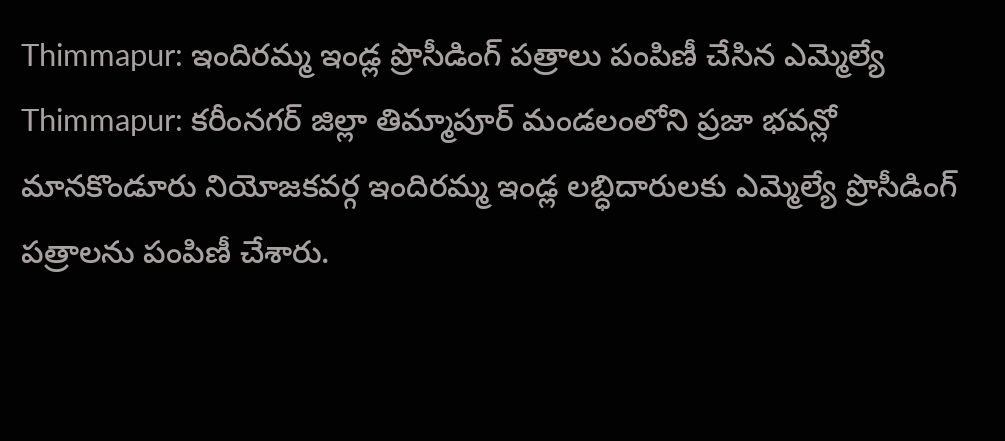Thimmapur: ఇందిరమ్మ ఇండ్ల ప్రొసీడింగ్ పత్రాలు పంపిణీ చేసిన ఎమ్మెల్యే
Thimmapur: కరీంనగర్ జిల్లా తిమ్మాపూర్ మండలంలోని ప్రజా భవన్లో మానకొండూరు నియోజకవర్గ ఇందిరమ్మ ఇండ్ల లబ్ధిదారులకు ఎమ్మెల్యే ప్రొసీడింగ్ పత్రాలను పంపిణీ చేశారు.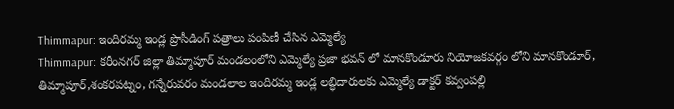Thimmapur: ఇందిరమ్మ ఇండ్ల ప్రొసీడింగ్ పత్రాలు పంపిణీ చేసిన ఎమ్మెల్యే
Thimmapur: కరీంనగర్ జిల్లా తిమ్మాపూర్ మండలంలోని ఎమ్మెల్యే ప్రజా భవన్ లో మానకొండూరు నియోజకవర్గం లోని మానకొండూర్, తిమ్మాపూర్,శంకరపట్నం, గన్నేరువరం మండలాల ఇందిరమ్మ ఇండ్ల లబ్ధిదారులకు ఎమ్మెల్యే డాక్టర్ కవ్వంపల్లి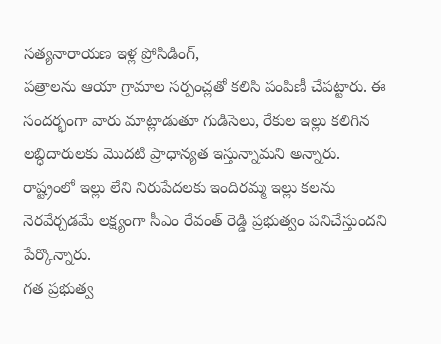సత్యనారాయణ ఇళ్ల ప్రోసిడింగ్,
పత్రాలను ఆయా గ్రామాల సర్పంచ్లతో కలిసి పంపిణీ చేపట్టారు. ఈ సందర్భంగా వారు మాట్లాడుతూ గుడిసెలు, రేకుల ఇల్లు కలిగిన లబ్ధిదారులకు మొదటి ప్రాధాన్యత ఇస్తున్నామని అన్నారు. రాష్ట్రంలో ఇల్లు లేని నిరుపేదలకు ఇందిరమ్మ ఇల్లు కలను నెరవేర్చడమే లక్ష్యంగా సీఎం రేవంత్ రెడ్డి ప్రభుత్వం పనిచేస్తుందని పేర్కొన్నారు.
గత ప్రభుత్వ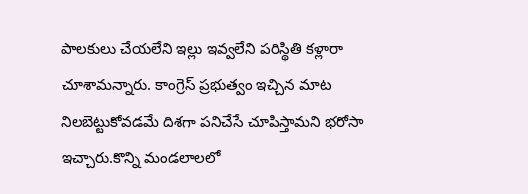పాలకులు చేయలేని ఇల్లు ఇవ్వలేని పరిస్థితి కళ్లారా చూశామన్నారు. కాంగ్రెస్ ప్రభుత్వం ఇచ్చిన మాట నిలబెట్టుకోవడమే దిశగా పనిచేసే చూపిస్తామని భరోసా ఇచ్చారు.కొన్ని మండలాలలో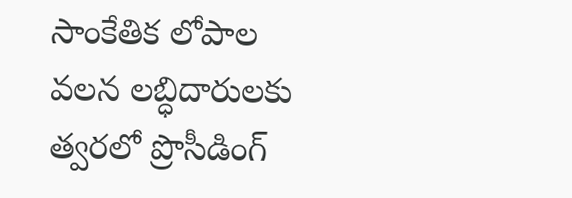సాంకేతిక లోపాల వలన లబ్ధిదారులకు త్వరలో ప్రొసీడింగ్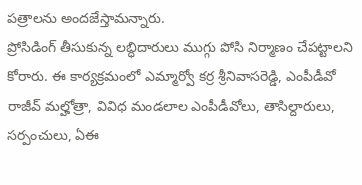పత్రాలను అందజేస్తామన్నారు.
ప్రోసిడింగ్ తీసుకున్న లబ్ధిదారులు ముగ్గు పోసి నిర్మాణం చేపట్టాలని కోరారు. ఈ కార్యక్రమంలో ఎమ్మార్వో కర్ర శ్రీనివాసరెడ్డి, ఎంపీడీవో రాజీవ్ మల్హోత్రా, వివిధ మండలాల ఎంపీడీవోలు, తాసిల్దారులు, సర్పంచులు, ఏఈ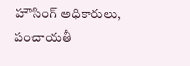హౌసింగ్ అధికారులు, పంచాయతీ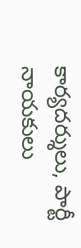కార్యదర్శులు, పార్టీ నాయకులు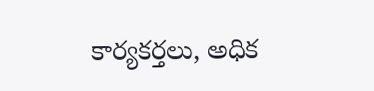కార్యకర్తలు, అధిక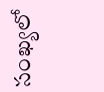సంఖ్యలో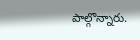పాల్గొన్నారు.